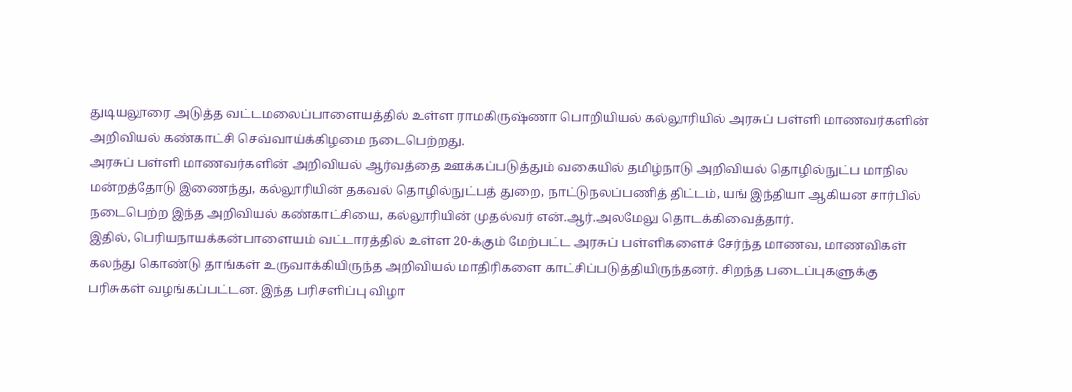துடியலூரை அடுத்த வட்டமலைப்பாளையத்தில் உள்ள ராமகிருஷ்ணா பொறியியல் கல்லூரியில் அரசுப் பள்ளி மாணவர்களின் அறிவியல் கண்காட்சி செவ்வாய்க்கிழமை நடைபெற்றது.
அரசுப் பள்ளி மாணவர்களின் அறிவியல் ஆர்வத்தை ஊக்கப்படுத்தும் வகையில் தமிழ்நாடு அறிவியல் தொழில்நுட்ப மாநில மன்றத்தோடு இணைந்து, கல்லூரியின் தகவல் தொழில்நுட்பத் துறை, நாட்டுநலப்பணித் திட்டம், யங் இந்தியா ஆகியன சார்பில் நடைபெற்ற இந்த அறிவியல் கண்காட்சியை, கல்லூரியின் முதல்வர் என்.ஆர்.அலமேலு தொடக்கிவைத்தார்.
இதில், பெரியநாயக்கன்பாளையம் வட்டாரத்தில் உள்ள 20-க்கும் மேற்பட்ட அரசுப் பள்ளிகளைச் சேர்ந்த மாணவ, மாணவிகள் கலந்து கொண்டு தாங்கள் உருவாக்கியிருந்த அறிவியல் மாதிரிகளை காட்சிப்படுத்தியிருந்தனர். சிறந்த படைப்புகளுக்கு பரிசுகள் வழங்கப்பட்டன. இந்த பரிசளிப்பு விழா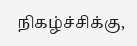நிகழ்ச்சிக்கு,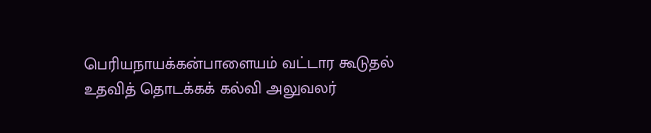பெரியநாயக்கன்பாளையம் வட்டார கூடுதல் உதவித் தொடக்கக் கல்வி அலுவலர்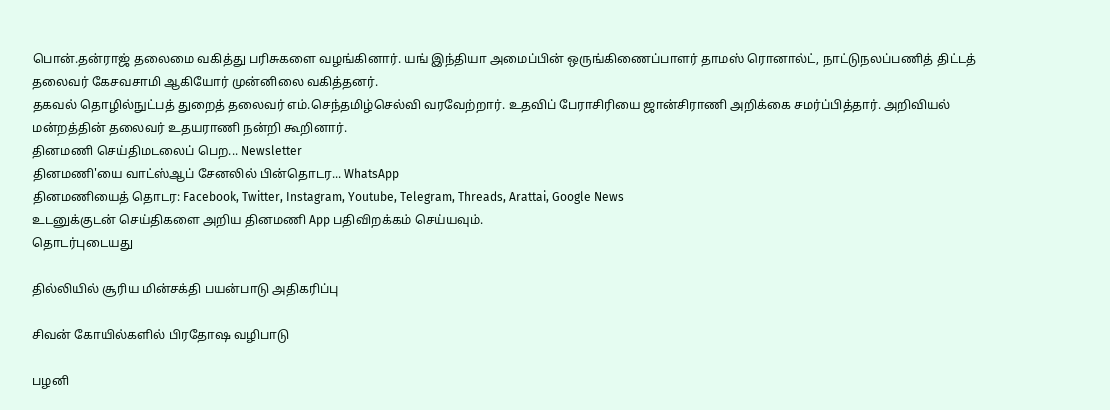பொன்.தன்ராஜ் தலைமை வகித்து பரிசுகளை வழங்கினார். யங் இந்தியா அமைப்பின் ஒருங்கிணைப்பாளர் தாமஸ் ரொனால்ட், நாட்டுநலப்பணித் திட்டத் தலைவர் கேசவசாமி ஆகியோர் முன்னிலை வகித்தனர்.
தகவல் தொழில்நுட்பத் துறைத் தலைவர் எம்.செந்தமிழ்செல்வி வரவேற்றார். உதவிப் பேராசிரியை ஜான்சிராணி அறிக்கை சமர்ப்பித்தார். அறிவியல் மன்றத்தின் தலைவர் உதயராணி நன்றி கூறினார்.
தினமணி செய்திமடலைப் பெற... Newsletter
தினமணி'யை வாட்ஸ்ஆப் சேனலில் பின்தொடர... WhatsApp
தினமணியைத் தொடர: Facebook, Twitter, Instagram, Youtube, Telegram, Threads, Arattai, Google News
உடனுக்குடன் செய்திகளை அறிய தினமணி App பதிவிறக்கம் செய்யவும்.
தொடர்புடையது

தில்லியில் சூரிய மின்சக்தி பயன்பாடு அதிகரிப்பு

சிவன் கோயில்களில் பிரதோஷ வழிபாடு

பழனி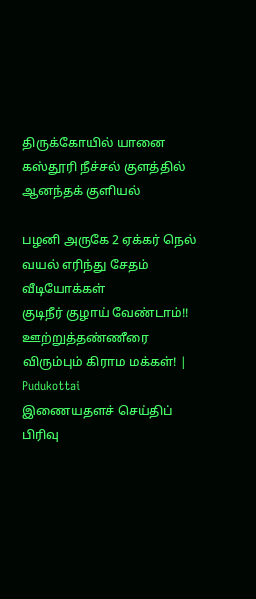திருக்கோயில் யானை கஸ்தூரி நீச்சல் குளத்தில் ஆனந்தக் குளியல்

பழனி அருகே 2 ஏக்கர் நெல் வயல் எரிந்து சேதம்
வீடியோக்கள்
குடிநீர் குழாய் வேண்டாம்!! ஊற்றுத்தண்ணீரை விரும்பும் கிராம மக்கள்! | Pudukottai
இணையதளச் செய்திப் பிரிவு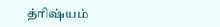த்ரிஷ்யம்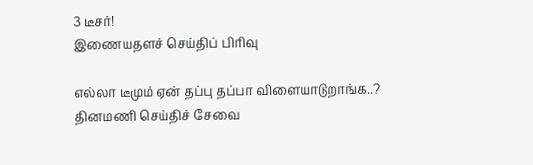3 டீசர்!
இணையதளச் செய்திப் பிரிவு

எல்லா டீமும் ஏன் தப்பு தப்பா விளையாடுறாங்க..?
தினமணி செய்திச் சேவை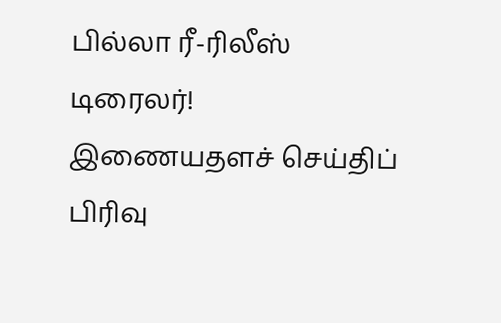பில்லா ரீ-ரிலீஸ் டிரைலர்!
இணையதளச் செய்திப் பிரிவு